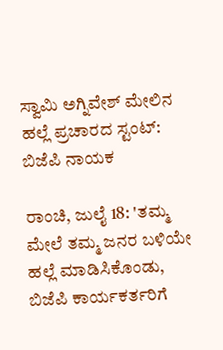ಸ್ವಾಮಿ ಅಗ್ನಿವೇಶ್ ಮೇಲಿನ ಹಲ್ಲೆ ಪ್ರಚಾರದ ಸ್ಟಂಟ್: ಬಿಜೆಪಿ ನಾಯಕ

ರಾಂಚಿ, ಜುಲೈ 18: 'ತಮ್ಮ ಮೇಲೆ ತಮ್ಮ ಜನರ ಬಳಿಯೇ ಹಲ್ಲೆ ಮಾಡಿಸಿಕೊಂಡು, ಬಿಜೆಪಿ ಕಾರ್ಯಕರ್ತರಿಗೆ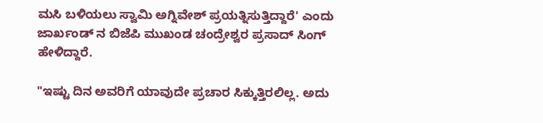ಮಸಿ ಬಳಿಯಲು ಸ್ವಾಮಿ ಅಗ್ನಿವೇಶ್ ಪ್ರಯತ್ನಿಸುತ್ತಿದ್ದಾರೆ' ಎಂದು ಜಾರ್ಖಂಡ್ ನ ಬಿಜೆಪಿ ಮುಖಂಡ ಚಂದ್ರೇಶ್ವರ ಪ್ರಸಾದ್ ಸಿಂಗ್ ಹೇಳಿದ್ದಾರೆ.

"ಇಷ್ಟು ದಿನ ಅವರಿಗೆ ಯಾವುದೇ ಪ್ರಚಾರ ಸಿಕ್ಕುತ್ತಿರಲಿಲ್ಲ. ಅದು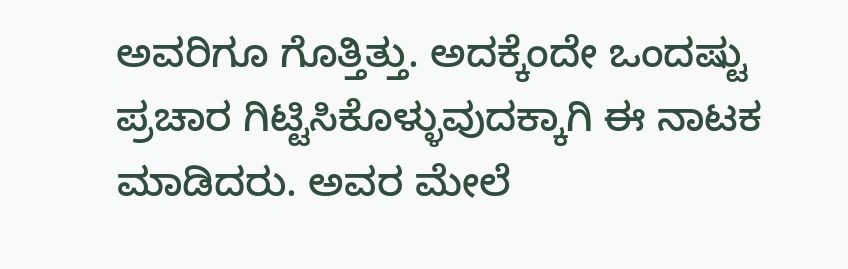ಅವರಿಗೂ ಗೊತ್ತಿತ್ತು. ಅದಕ್ಕೆಂದೇ ಒಂದಷ್ಟು ಪ್ರಚಾರ ಗಿಟ್ಟಿಸಿಕೊಳ್ಳುವುದಕ್ಕಾಗಿ ಈ ನಾಟಕ ಮಾಡಿದರು. ಅವರ ಮೇಲೆ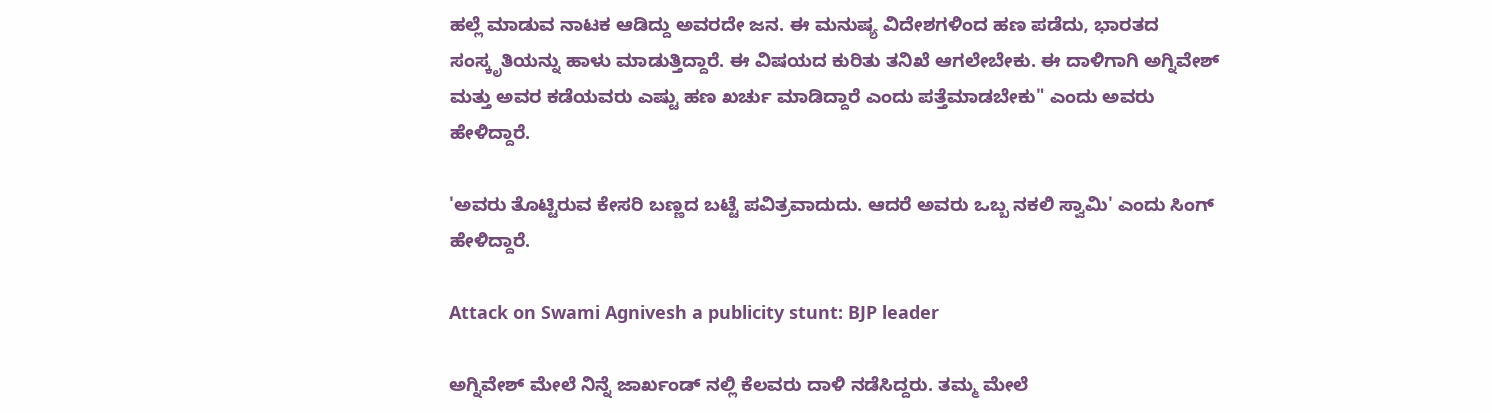ಹಲ್ಲೆ ಮಾಡುವ ನಾಟಕ ಆಡಿದ್ದು ಅವರದೇ ಜನ. ಈ ಮನುಷ್ಯ ವಿದೇಶಗಳಿಂದ ಹಣ ಪಡೆದು, ಭಾರತದ ಸಂಸ್ಕೃತಿಯನ್ನು ಹಾಳು ಮಾಡುತ್ತಿದ್ದಾರೆ. ಈ ವಿಷಯದ ಕುರಿತು ತನಿಖೆ ಆಗಲೇಬೇಕು. ಈ ದಾಳಿಗಾಗಿ ಅಗ್ನಿವೇಶ್ ಮತ್ತು ಅವರ ಕಡೆಯವರು ಎಷ್ಟು ಹಣ ಖರ್ಚು ಮಾಡಿದ್ದಾರೆ ಎಂದು ಪತ್ತೆಮಾಡಬೇಕು" ಎಂದು ಅವರು ಹೇಳಿದ್ದಾರೆ.

'ಅವರು ತೊಟ್ಟಿರುವ ಕೇಸರಿ ಬಣ್ಣದ ಬಟ್ಟೆ ಪವಿತ್ರವಾದುದು. ಆದರೆ ಅವರು ಒಬ್ಬ ನಕಲಿ ಸ್ವಾಮಿ' ಎಂದು ಸಿಂಗ್ ಹೇಳಿದ್ದಾರೆ.

Attack on Swami Agnivesh a publicity stunt: BJP leader

ಅಗ್ನಿವೇಶ್ ಮೇಲೆ ನಿನ್ನೆ ಜಾರ್ಖಂಡ್ ನಲ್ಲಿ ಕೆಲವರು ದಾಳಿ ನಡೆಸಿದ್ದರು. ತಮ್ಮ ಮೇಲೆ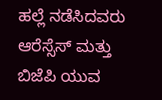ಹಲ್ಲೆ ನಡೆಸಿದವರು ಆರೆಸ್ಸೆಸ್ ಮತ್ತು ಬಿಜೆಪಿ ಯುವ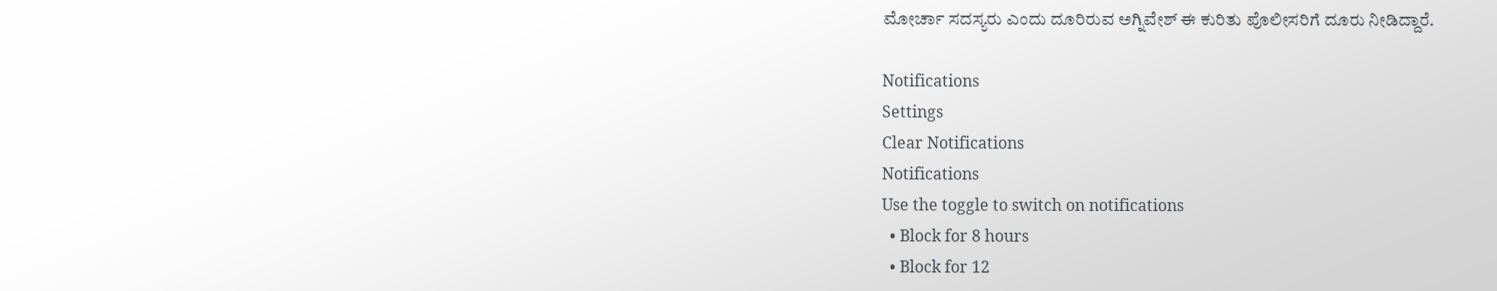ಮೋರ್ಚಾ ಸದಸ್ಯರು ಎಂದು ದೂರಿರುವ ಅಗ್ನಿವೇಶ್ ಈ ಕುರಿತು ಪೊಲೀಸರಿಗೆ ದೂರು ನೀಡಿದ್ದಾರೆ.

Notifications
Settings
Clear Notifications
Notifications
Use the toggle to switch on notifications
  • Block for 8 hours
  • Block for 12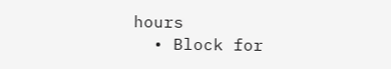hours
  • Block for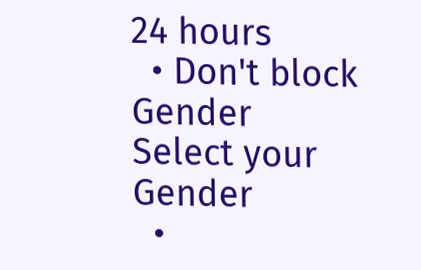24 hours
  • Don't block
Gender
Select your Gender
  •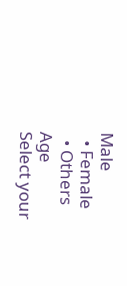Male
  • Female
  • Others
Age
Select your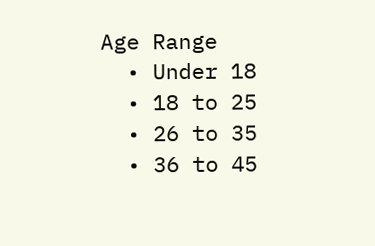Age Range
  • Under 18
  • 18 to 25
  • 26 to 35
  • 36 to 45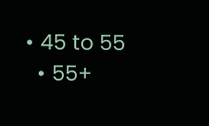• 45 to 55
  • 55+